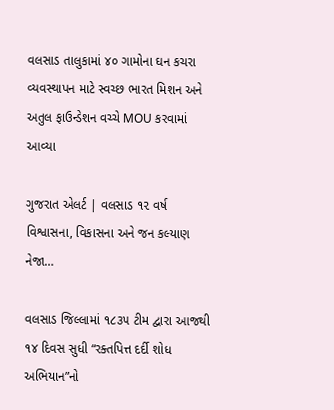વલસાડ તાલુકામાં ૪૦ ગામોના ઘન કચરા વ્યવસ્થાપન માટે સ્વચ્છ ભારત મિશન અને અતુલ ફાઉન્ડેશન વચ્ચે MOU કરવામાં આવ્યા

ગુજરાત એલર્ટ | વલસાડ ૧૨ વર્ષ વિશ્વાસના, વિકાસના અને જન કલ્યાણ નેજા…

વલસાડ જિલ્લામાં ૧૮૩૫ ટીમ દ્વારા આજથી ૧૪ દિવસ સુધી “રક્તપિત્ત દર્દી શોધ અભિયાન”નો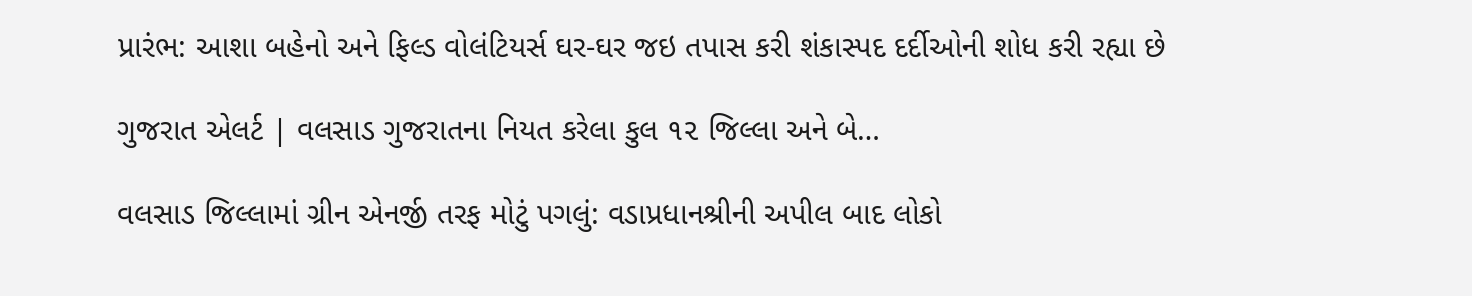પ્રારંભ: આશા બહેનો અને ફિલ્ડ વોલંટિયર્સ ઘર-ઘર જઇ તપાસ કરી શંકાસ્પદ દર્દીઓની શોધ કરી રહ્યા છે

ગુજરાત એલર્ટ | વલસાડ ગુજરાતના નિયત કરેલા કુલ ૧૨ જિલ્લા અને બે…

વલસાડ જિલ્લામાં ગ્રીન એનર્જી તરફ મોટું પગલું: વડાપ્રધાનશ્રીની અપીલ બાદ લોકો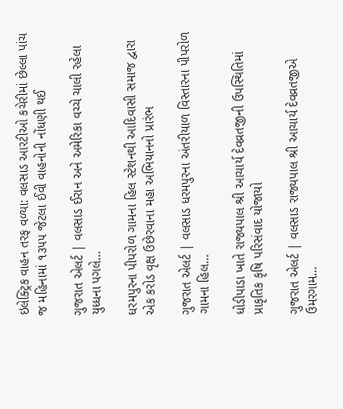ઇલેક્ટ્રિક વાહન તરફ વળ્યા: વલસાડ આરટીઓ કચેરીમાં છેલ્લા પાંચ જ મહિનામાં ૧૩૫૫ જેટલા ઈવી વાહનોની નોંધણી થઈ

ગુજરાત એલર્ટ | વલસાડ ઈરાન અને અમેરિકા વચ્ચે ચાલી રહેલા યુધ્ધના પગલે…

ધરમપુરના પીપરોળ ગામના હિલ સ્ટેશનથી આદિવાસી સમાજ દ્વારા એક કરોડ વૃક્ષ ઉછેરવાના મહા અભિયાનનો પ્રારંભ

ગુજરાત એલર્ટ | વલસાડ ધરમપુરના અંતરીયાળ વિસ્તારના પીપરોળ ગામના હિલ…

ધોડીપાડા ખાતે રાજ્યપાલ શ્રી આચાર્ય દેવવ્રતજીની ઉપસ્થિતિમાં પ્રાકૃતિક કૃષિ પરિસંવાદ યોજાયો

ગુજરાત એલર્ટ | વલસાડ રાજ્યપાલ શ્રી આચાર્ય દેવવ્રતજીએ ઉમરગામ…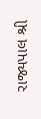રાજ્યપાલ શ્રી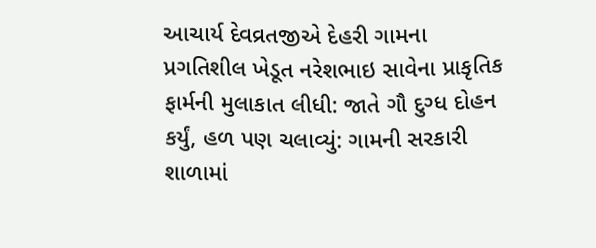આચાર્ય દેવવ્રતજીએ દેહરી ગામના પ્રગતિશીલ ખેડૂત નરેશભાઇ સાવેના પ્રાકૃતિક ફાર્મની મુલાકાત લીધી: જાતે ગૌ દુગ્ધ દોહન કર્યું, હળ પણ ચલાવ્યું: ગામની સરકારી શાળામાં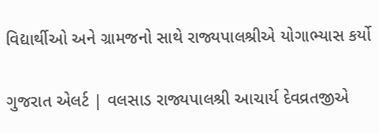વિદ્યાર્થીઓ અને ગ્રામજનો સાથે રાજ્યપાલશ્રીએ યોગાભ્યાસ કર્યો

ગુજરાત એલર્ટ | વલસાડ રાજ્યપાલશ્રી આચાર્ય દેવવ્રતજીએ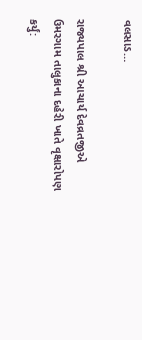વલસાડ…

રાજ્યપાલ શ્રી આચાર્ય દેવવ્રતજીએ ઉમરગામ તાલુકાના દહેરી ખાતે વૃક્ષારોપણ કર્યું: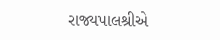રાજ્યપાલશ્રીએ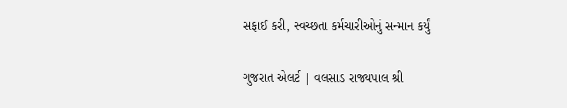સફાઈ કરી, સ્વચ્છતા કર્મચારીઓનું સન્માન કર્યું

ગુજરાત એલર્ટ | વલસાડ રાજ્યપાલ શ્રી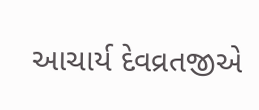આચાર્ય દેવવ્રતજીએ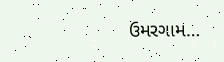ઉમરગામ…